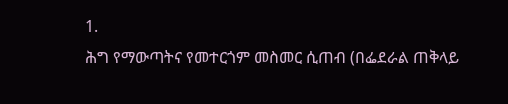1.
ሕግ የማውጣትና የመተርጎም መስመር ሲጠብ (በፌደራል ጠቅላይ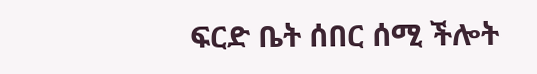ፍርድ ቤት ሰበር ሰሚ ችሎት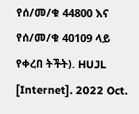የሰ/መ/ቁ 44800 እና የሰ/መ/ቁ 40109 ላይ የቀረበ ትችት). HUJL [Internet]. 2022 Oct.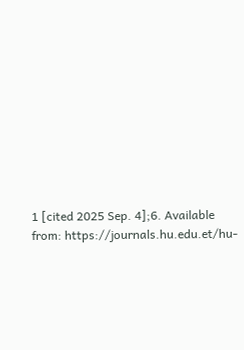1 [cited 2025 Sep. 4];6. Available from: https://journals.hu.edu.et/hu-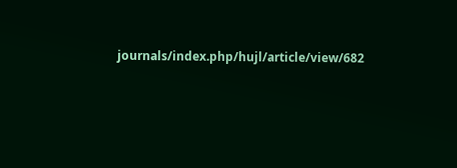journals/index.php/hujl/article/view/682